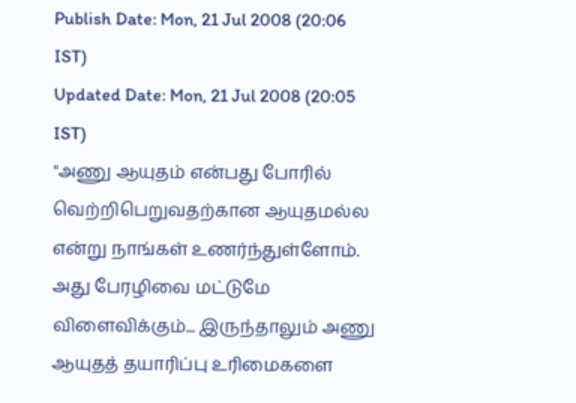Publish Date: Mon, 21 Jul 2008 (20:06 IST)
Updated Date: Mon, 21 Jul 2008 (20:05 IST)
"அணு ஆயுதம் என்பது போரில் வெற்றிபெறுவதற்கான ஆயுதமல்ல என்று நாங்கள் உணர்ந்துள்ளோம். அது பேரழிவை மட்டுமே விளைவிக்கும்... இருந்தாலும் அணு ஆயுதத் தயாரிப்பு உரிமைகளை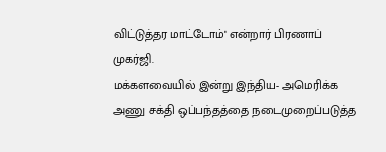விட்டுத்தர மாட்டோம்" என்றார் பிரணாப் முகர்ஜி.
மக்களவையில் இன்று இந்திய- அமெரிக்க அணு சக்தி ஒப்பந்தத்தை நடைமுறைப்படுத்த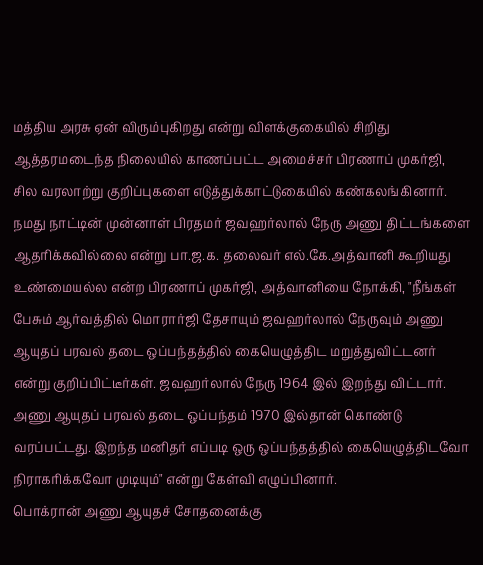மத்திய அரசு ஏன் விரும்புகிறது என்று விளக்குகையில் சிறிது ஆத்தரமடைந்த நிலையில் காணப்பட்ட அமைச்சர் பிரணாப் முகர்ஜி, சில வரலாற்று குறிப்புகளை எடுத்துக்காட்டுகையில் கண்கலங்கினார்.
நமது நாட்டின் முன்னாள் பிரதமர் ஜவஹர்லால் நேரு அணு திட்டங்களை ஆதரிக்கவில்லை என்று பா.ஜ.க. தலைவர் எல்.கே.அத்வானி கூறியது உண்மையல்ல என்ற பிரணாப் முகர்ஜி, அத்வானியை நோக்கி, "நீங்கள் பேசும் ஆர்வத்தில் மொரார்ஜி தேசாயும் ஜவஹர்லால் நேருவும் அணு ஆயுதப் பரவல் தடை ஒப்பந்தத்தில் கையெழுத்திட மறுத்துவிட்டனர் என்று குறிப்பிட்டீர்கள். ஜவஹர்லால் நேரு 1964 இல் இறந்து விட்டார். அணு ஆயுதப் பரவல் தடை ஒப்பந்தம் 1970 இல்தான் கொண்டு வரப்பட்டது. இறந்த மனிதர் எப்படி ஒரு ஒப்பந்தத்தில் கையெழுத்திடவோ நிராகரிக்கவோ முடியும்" என்று கேள்வி எழுப்பினார்.
பொக்ரான் அணு ஆயுதச் சோதனைக்கு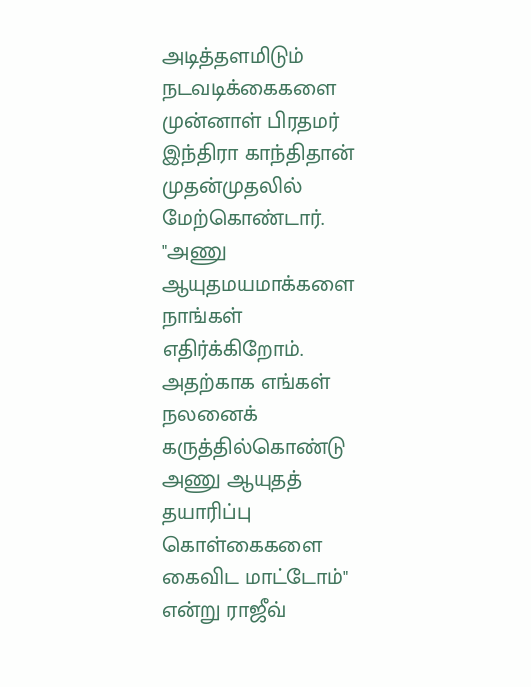அடித்தளமிடும் நடவடிக்கைகளை முன்னாள் பிரதமர் இந்திரா காந்திதான் முதன்முதலில் மேற்கொண்டார். "அணு ஆயுதமயமாக்களை நாங்கள் எதிர்க்கிறோம். அதற்காக எங்கள் நலனைக் கருத்தில்கொண்டு அணு ஆயுதத் தயாரிப்பு கொள்கைகளை கைவிட மாட்டோம்" என்று ராஜீவ்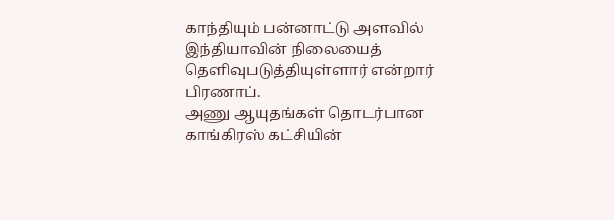காந்தியும் பன்னாட்டு அளவில் இந்தியாவின் நிலையைத் தெளிவுபடுத்தியுள்ளார் என்றார் பிரணாப்.
அணு ஆயுதங்கள் தொடர்பான காங்கிரஸ் கட்சியின்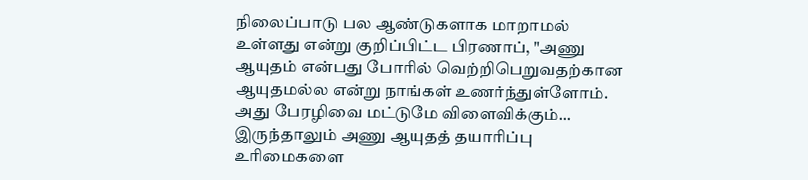நிலைப்பாடு பல ஆண்டுகளாக மாறாமல் உள்ளது என்று குறிப்பிட்ட பிரணாப், "அணு ஆயுதம் என்பது போரில் வெற்றிபெறுவதற்கான ஆயுதமல்ல என்று நாங்கள் உணர்ந்துள்ளோம். அது பேரழிவை மட்டுமே விளைவிக்கும்... இருந்தாலும் அணு ஆயுதத் தயாரிப்பு உரிமைகளை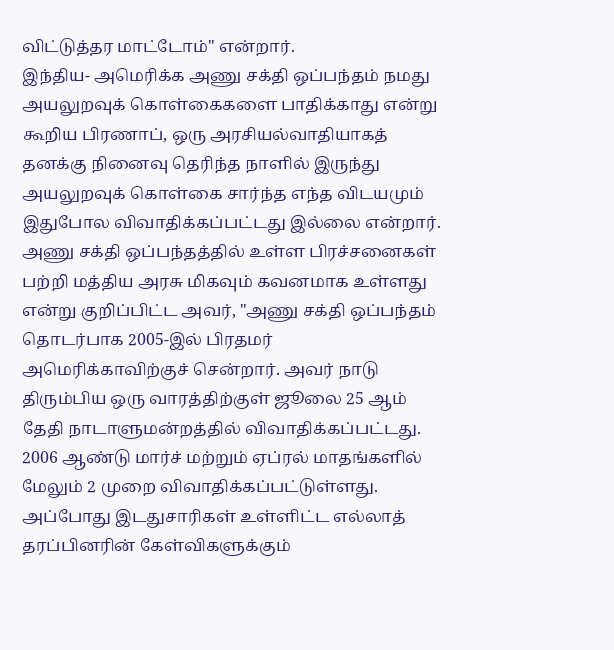விட்டுத்தர மாட்டோம்" என்றார்.
இந்திய- அமெரிக்க அணு சக்தி ஒப்பந்தம் நமது அயலுறவுக் கொள்கைகளை பாதிக்காது என்று கூறிய பிரணாப், ஒரு அரசியல்வாதியாகத் தனக்கு நினைவு தெரிந்த நாளில் இருந்து அயலுறவுக் கொள்கை சார்ந்த எந்த விடயமும் இதுபோல விவாதிக்கப்பட்டது இல்லை என்றார்.
அணு சக்தி ஒப்பந்தத்தில் உள்ள பிரச்சனைகள் பற்றி மத்திய அரசு மிகவும் கவனமாக உள்ளது என்று குறிப்பிட்ட அவர், "அணு சக்தி ஒப்பந்தம் தொடர்பாக 2005-இல் பிரதமர் அமெரிக்காவிற்குச் சென்றார். அவர் நாடு திரும்பிய ஒரு வாரத்திற்குள் ஜூலை 25 ஆம் தேதி நாடாளுமன்றத்தில் விவாதிக்கப்பட்டது. 2006 ஆண்டு மார்ச் மற்றும் ஏப்ரல் மாதங்களில் மேலும் 2 முறை விவாதிக்கப்பட்டுள்ளது. அப்போது இடதுசாரிகள் உள்ளிட்ட எல்லாத் தரப்பினரின் கேள்விகளுக்கும்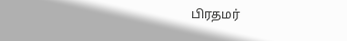பிரதமர்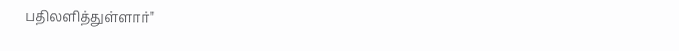பதிலளித்துள்ளார்"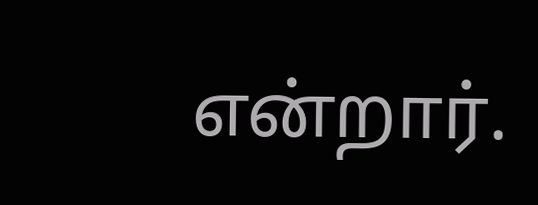என்றார்.